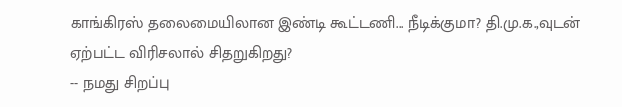காங்கிரஸ் தலைமையிலான இண்டி கூட்டணி... நீடிக்குமா? தி.மு.க.,வுடன் ஏற்பட்ட விரிசலால் சிதறுகிறது?
-- நமது சிறப்பு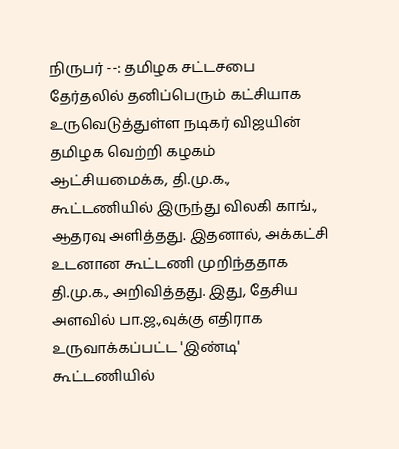நிருபர் --: தமிழக சட்டசபை தேர்தலில் தனிப்பெரும் கட்சியாக உருவெடுத்துள்ள நடிகர் விஜயின் தமிழக வெற்றி கழகம் ஆட்சியமைக்க, தி.மு.க., கூட்டணியில் இருந்து விலகி காங்., ஆதரவு அளித்தது. இதனால், அக்கட்சி உடனான கூட்டணி முறிந்ததாக தி.மு.க., அறிவித்தது. இது, தேசிய அளவில் பா.ஜ.,வுக்கு எதிராக உருவாக்கப்பட்ட 'இண்டி' கூட்டணியில்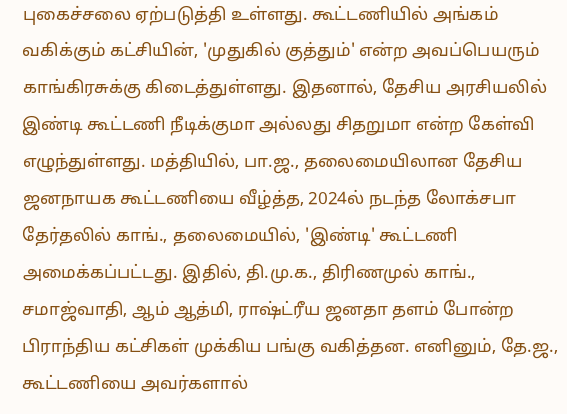புகைச்சலை ஏற்படுத்தி உள்ளது. கூட்டணியில் அங்கம் வகிக்கும் கட்சியின், 'முதுகில் குத்தும்' என்ற அவப்பெயரும் காங்கிரசுக்கு கிடைத்துள்ளது. இதனால், தேசிய அரசியலில் இண்டி கூட்டணி நீடிக்குமா அல்லது சிதறுமா என்ற கேள்வி எழுந்துள்ளது. மத்தியில், பா.ஜ., தலைமையிலான தேசிய ஜனநாயக கூட்டணியை வீழ்த்த, 2024ல் நடந்த லோக்சபா தேர்தலில் காங்., தலைமையில், 'இண்டி' கூட்டணி அமைக்கப்பட்டது. இதில், தி.மு.க., திரிணமுல் காங்., சமாஜ்வாதி, ஆம் ஆத்மி, ராஷ்ட்ரீய ஜனதா தளம் போன்ற பிராந்திய கட்சிகள் முக்கிய பங்கு வகித்தன. எனினும், தே.ஜ., கூட்டணியை அவர்களால்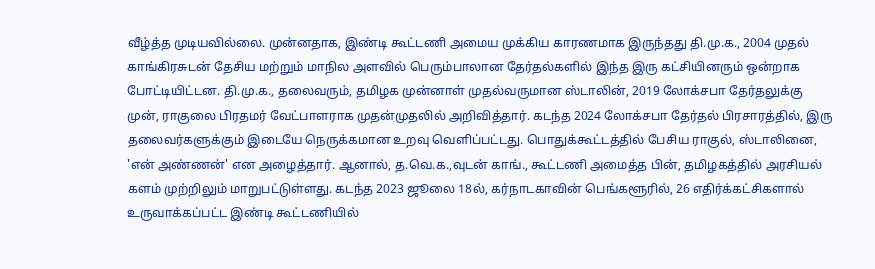வீழ்த்த முடியவில்லை. முன்னதாக, இண்டி கூட்டணி அமைய முக்கிய காரணமாக இருந்தது தி.மு.க., 2004 முதல் காங்கிரசுடன் தேசிய மற்றும் மாநில அளவில் பெரும்பாலான தேர்தல்களில் இந்த இரு கட்சியினரும் ஒன்றாக போட்டியிட்டன. தி.மு.க., தலைவரும், தமிழக முன்னாள் முதல்வருமான ஸ்டாலின், 2019 லோக்சபா தேர்தலுக்கு முன், ராகுலை பிரதமர் வேட்பாளராக முதன்முதலில் அறிவித்தார். கடந்த 2024 லோக்சபா தேர்தல் பிரசாரத்தில், இரு தலைவர்களுக்கும் இடையே நெருக்கமான உறவு வெளிப்பட்டது. பொதுக்கூட்டத்தில் பேசிய ராகுல், ஸ்டாலினை, 'என் அண்ணன்' என அழைத்தார். ஆனால், த.வெ.க.,வுடன் காங்., கூட்டணி அமைத்த பின், தமிழகத்தில் அரசியல் களம் முற்றிலும் மாறுபட்டுள்ளது. கடந்த 2023 ஜூலை 18ல், கர்நாடகாவின் பெங்களூரில், 26 எதிர்க்கட்சிகளால் உருவாக்கப்பட்ட இண்டி கூட்டணியில்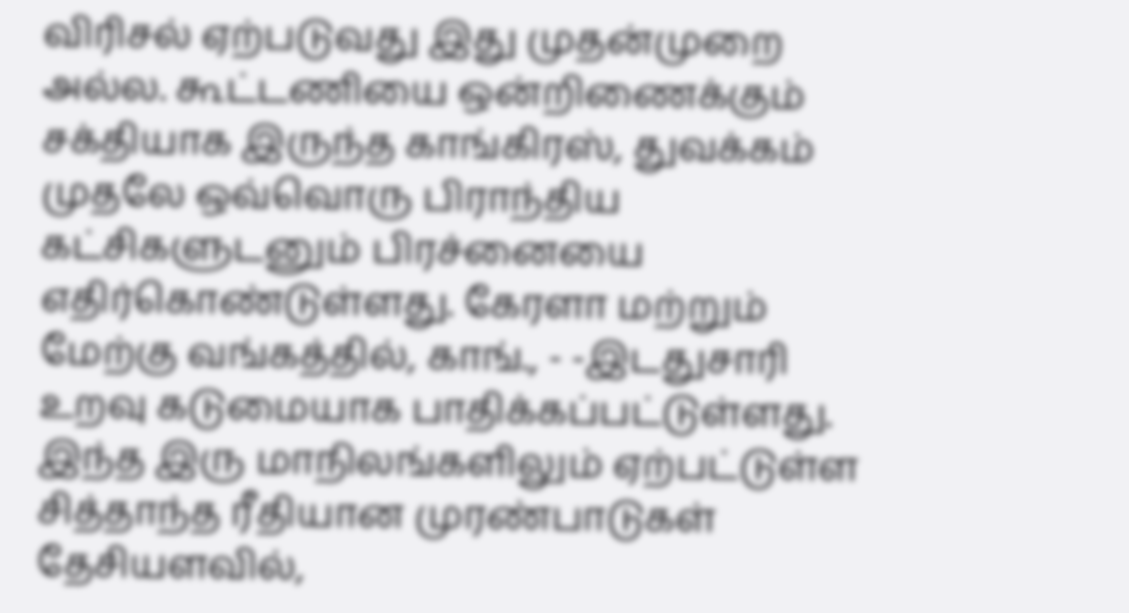விரிசல் ஏற்படுவது இது முதன்முறை அல்ல. கூட்டணியை ஒன்றிணைக்கும் சக்தியாக இருந்த காங்கிரஸ், துவக்கம் முதலே ஒவ்வொரு பிராந்திய கட்சிகளுடனும் பிரச்னையை எதிர்கொண்டுள்ளது. கேரளா மற்றும் மேற்கு வங்கத்தில், காங்., - -இடதுசாரி உறவு கடுமையாக பாதிக்கப்பட்டுள்ளது. இந்த இரு மாநிலங்களிலும் ஏற்பட்டுள்ள சித்தாந்த ரீதியான முரண்பாடுகள் தேசியளவில்,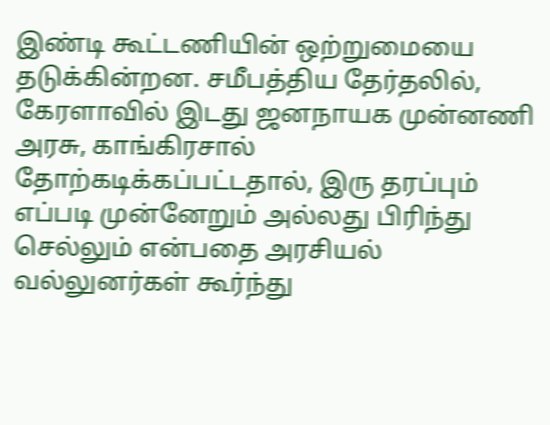இண்டி கூட்டணியின் ஒற்றுமையை தடுக்கின்றன. சமீபத்திய தேர்தலில், கேரளாவில் இடது ஜனநாயக முன்னணி அரசு, காங்கிரசால் தோற்கடிக்கப்பட்டதால், இரு தரப்பும் எப்படி முன்னேறும் அல்லது பிரிந்து செல்லும் என்பதை அரசியல் வல்லுனர்கள் கூர்ந்து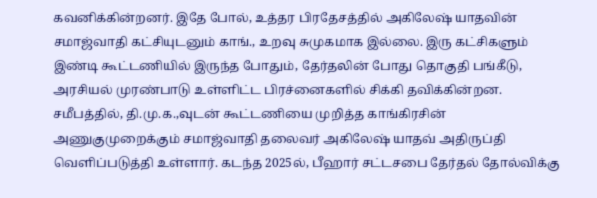கவனிக்கின்றனர். இதே போல், உத்தர பிரதேசத்தில் அகிலேஷ் யாதவின் சமாஜ்வாதி கட்சியுடனும் காங்., உறவு சுமுகமாக இல்லை. இரு கட்சிகளும் இண்டி கூட்டணியில் இருந்த போதும், தேர்தலின் போது தொகுதி பங்கீடு, அரசியல் முரண்பாடு உள்ளிட்ட பிரச்னைகளில் சிக்கி தவிக்கின்றன. சமீபத்தில், தி.மு.க.,வுடன் கூட்டணியை முறித்த காங்கிரசின் அணுகுமுறைக்கும் சமாஜ்வாதி தலைவர் அகிலேஷ் யாதவ் அதிருப்தி வெளிப்படுத்தி உள்ளார். கடந்த 2025ல், பீஹார் சட்டசபை தேர்தல் தோல்விக்கு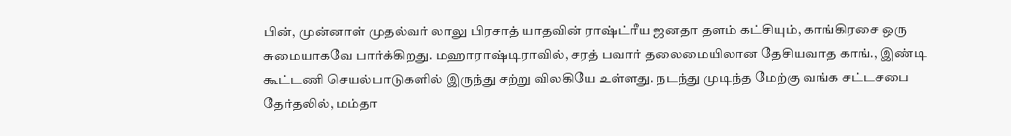பின், முன்னாள் முதல்வர் லாலு பிரசாத் யாதவின் ராஷ்ட்ரீய ஜனதா தளம் கட்சியும், காங்கிரசை ஒரு சுமையாகவே பார்க்கிறது. மஹாராஷ்டிராவில், சரத் பவார் தலைமையிலான தேசியவாத காங்., இண்டி கூட்டணி செயல்பாடுகளில் இருந்து சற்று விலகியே உள்ளது. நடந்து முடிந்த மேற்கு வங்க சட்டசபை தேர்தலில், மம்தா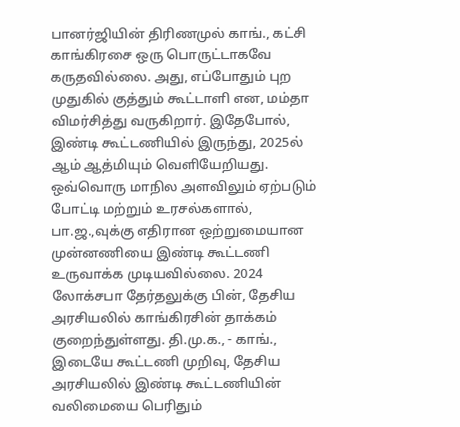பானர்ஜியின் திரிணமுல் காங்., கட்சி காங்கிரசை ஒரு பொருட்டாகவே கருதவில்லை. அது, எப்போதும் புற முதுகில் குத்தும் கூட்டாளி என, மம்தா விமர்சித்து வருகிறார். இதேபோல், இண்டி கூட்டணியில் இருந்து, 2025ல் ஆம் ஆத்மியும் வெளியேறியது. ஒவ்வொரு மாநில அளவிலும் ஏற்படும் போட்டி மற்றும் உரசல்களால், பா.ஜ.,வுக்கு எதிரான ஒற்றுமையான முன்னணியை இண்டி கூட்டணி உருவாக்க முடியவில்லை. 2024 லோக்சபா தேர்தலுக்கு பின், தேசிய அரசியலில் காங்கிரசின் தாக்கம் குறைந்துள்ளது. தி.மு.க., - காங்., இடையே கூட்டணி முறிவு, தேசிய அரசியலில் இண்டி கூட்டணியின் வலிமையை பெரிதும்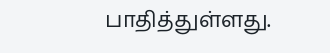பாதித்துள்ளது.